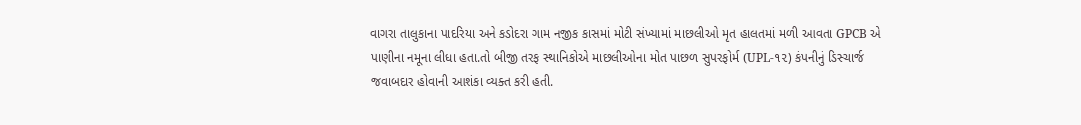વાગરા તાલુકાના પાદરિયા અને કડોદરા ગામ નજીક કાસમાં મોટી સંખ્યામાં માછલીઓ મૃત હાલતમાં મળી આવતા GPCB એ પાણીના નમૂના લીધા હતા.તો બીજી તરફ સ્થાનિકોએ માછલીઓના મોત પાછળ સુપરફોર્મ (UPL-૧૨) કંપનીનું ડિસ્ચાર્જ જવાબદાર હોવાની આશંકા વ્યક્ત કરી હતી.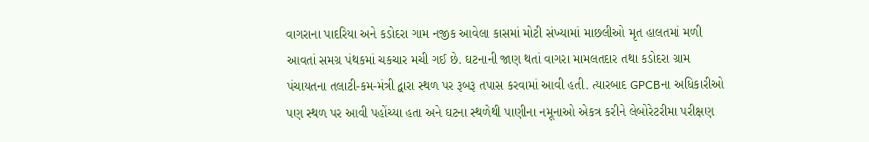વાગરાના પાદરિયા અને કડોદરા ગામ નજીક આવેલા કાસમાં મોટી સંખ્યામાં માછલીઓ મૃત હાલતમાં મળી આવતાં સમગ્ર પંથકમાં ચકચાર મચી ગઈ છે. ઘટનાની જાણ થતાં વાગરા મામલતદાર તથા કડોદરા ગ્રામ પંચાયતના તલાટી-કમ-મંત્રી દ્વારા સ્થળ પર રૂબરૂ તપાસ કરવામાં આવી હતી. ત્યારબાદ GPCBના અધિકારીઓ પણ સ્થળ પર આવી પહોંચ્યા હતા અને ઘટના સ્થળેથી પાણીના નમૂનાઓ એકત્ર કરીને લેબોરેટરીમા પરીક્ષણ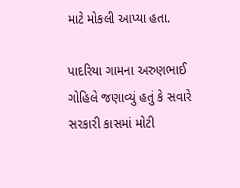માટે મોકલી આપ્યા હતા.

પાદરિયા ગામના અરુણભાઈ ગોહિલે જણાવ્યું હતું કે સવારે સરકારી કાસમાં મોટી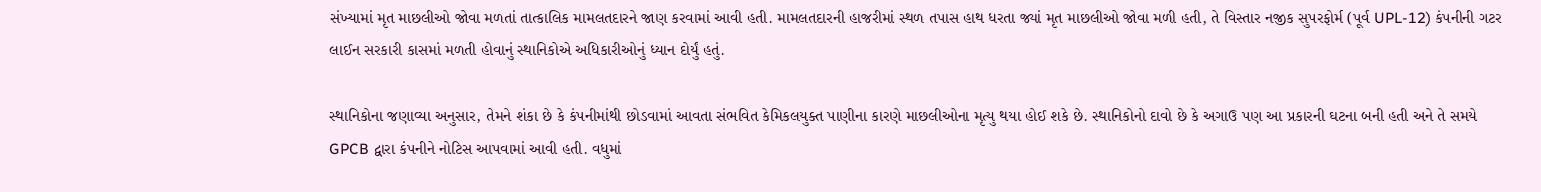સંખ્યામાં મૃત માછલીઓ જોવા મળતાં તાત્કાલિક મામલતદારને જાણ કરવામાં આવી હતી. મામલતદારની હાજરીમાં સ્થળ તપાસ હાથ ધરતા જ્યાં મૃત માછલીઓ જોવા મળી હતી, તે વિસ્તાર નજીક સુપરફોર્મ (પૂર્વ UPL-12) કંપનીની ગટર લાઈન સરકારી કાસમાં મળતી હોવાનું સ્થાનિકોએ અધિકારીઓનું ધ્યાન દોર્યું હતું.

સ્થાનિકોના જણાવ્યા અનુસાર, તેમને શંકા છે કે કંપનીમાંથી છોડવામાં આવતા સંભવિત કેમિકલયુક્ત પાણીના કારણે માછલીઓના મૃત્યુ થયા હોઈ શકે છે. સ્થાનિકોનો દાવો છે કે અગાઉ પણ આ પ્રકારની ઘટના બની હતી અને તે સમયે GPCB દ્વારા કંપનીને નોટિસ આપવામાં આવી હતી. વધુમાં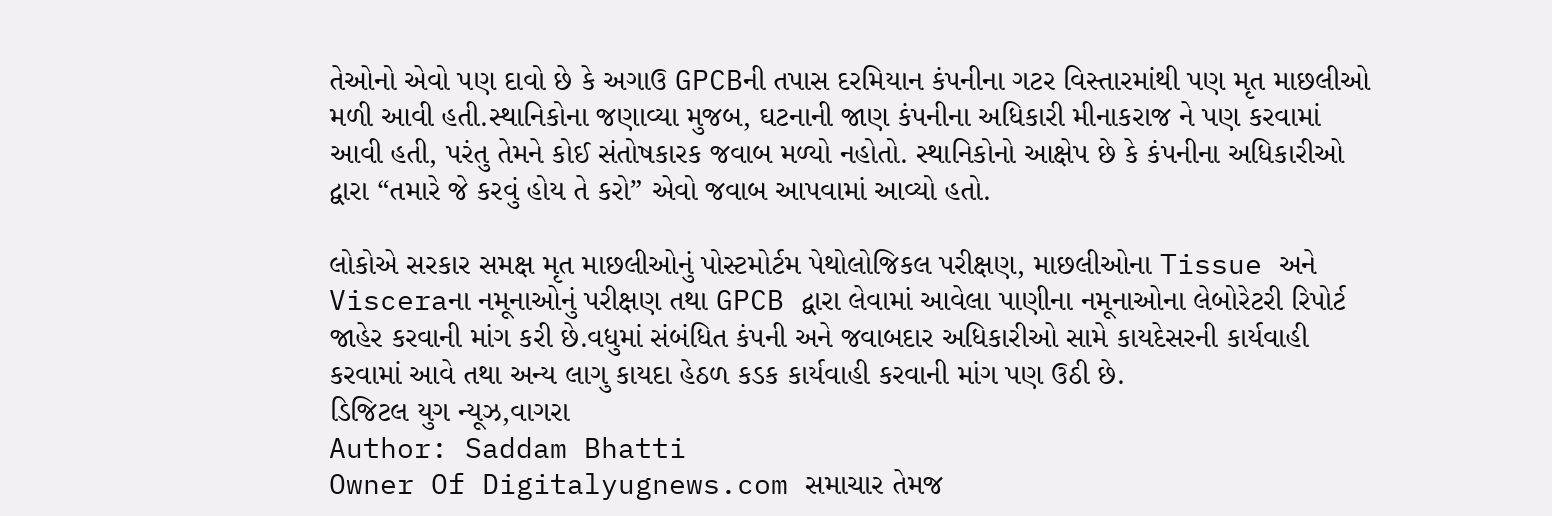તેઓનો એવો પણ દાવો છે કે અગાઉ GPCBની તપાસ દરમિયાન કંપનીના ગટર વિસ્તારમાંથી પણ મૃત માછલીઓ મળી આવી હતી.સ્થાનિકોના જણાવ્યા મુજબ, ઘટનાની જાણ કંપનીના અધિકારી મીનાકરાજ ને પણ કરવામાં આવી હતી, પરંતુ તેમને કોઈ સંતોષકારક જવાબ મળ્યો નહોતો. સ્થાનિકોનો આક્ષેપ છે કે કંપનીના અધિકારીઓ દ્વારા “તમારે જે કરવું હોય તે કરો” એવો જવાબ આપવામાં આવ્યો હતો.

લોકોએ સરકાર સમક્ષ મૃત માછલીઓનું પોસ્ટમોર્ટમ પેથોલોજિકલ પરીક્ષણ, માછલીઓના Tissue અને Visceraના નમૂનાઓનું પરીક્ષણ તથા GPCB દ્વારા લેવામાં આવેલા પાણીના નમૂનાઓના લેબોરેટરી રિપોર્ટ જાહેર કરવાની માંગ કરી છે.વધુમાં સંબંધિત કંપની અને જવાબદાર અધિકારીઓ સામે કાયદેસરની કાર્યવાહી કરવામાં આવે તથા અન્ય લાગુ કાયદા હેઠળ કડક કાર્યવાહી કરવાની માંગ પણ ઉઠી છે.
ડિજિટલ યુગ ન્યૂઝ,વાગરા
Author: Saddam Bhatti
Owner Of Digitalyugnews.com સમાચાર તેમજ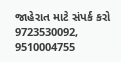જાહેરાત માટે સંપર્ક કરો 9723530092, 9510004755